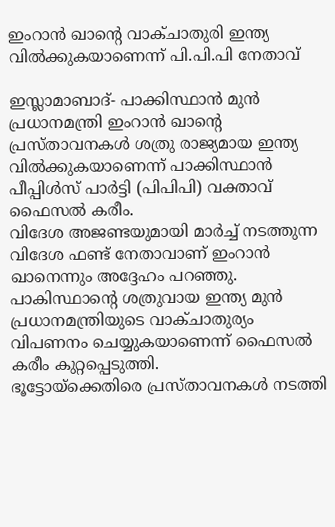ഇംറാന്‍ ഖാന്റെ വാക്ചാതുരി ഇന്ത്യ വില്‍ക്കുകയാണെന്ന് പി.പി.പി നേതാവ്

ഇസ്ലാമാബാദ്- പാക്കിസ്ഥാന്‍ മുന്‍ പ്രധാനമന്ത്രി ഇംറാന്‍ ഖാന്റെ പ്രസ്താവനകള്‍ ശത്രു രാജ്യമായ ഇന്ത്യ വില്‍ക്കുകയാണെന്ന് പാക്കിസ്ഥാന്‍ പീപ്പിള്‍സ് പാര്‍ട്ടി (പിപിപി) വക്താവ് ഫൈസല്‍ കരീം.
വിദേശ അജണ്ടയുമായി മാര്‍ച്ച് നടത്തുന്ന വിദേശ ഫണ്ട് നേതാവാണ് ഇംറാന്‍ ഖാനെന്നും അദ്ദേഹം പറഞ്ഞു. പാകിസ്ഥാന്റെ ശത്രുവായ ഇന്ത്യ മുന്‍ പ്രധാനമന്ത്രിയുടെ വാക്ചാതുര്യം വിപണനം ചെയ്യുകയാണെന്ന് ഫൈസല്‍ കരീം കുറ്റപ്പെടുത്തി.
ഭൂട്ടോയ്‌ക്കെതിരെ പ്രസ്താവനകള്‍ നടത്തി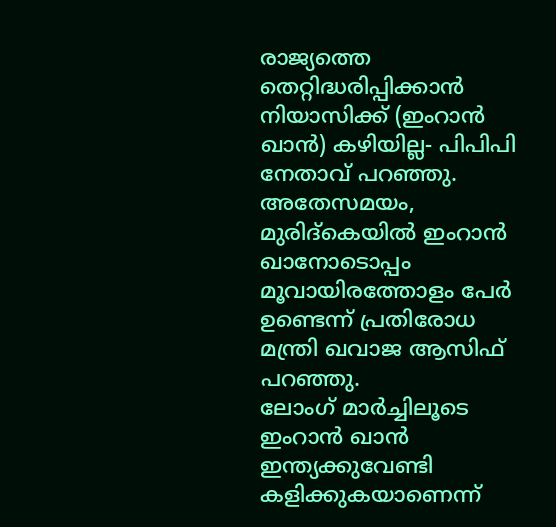രാജ്യത്തെ തെറ്റിദ്ധരിപ്പിക്കാന്‍ നിയാസിക്ക് (ഇംറാന്‍ ഖാന്‍) കഴിയില്ല- പിപിപി നേതാവ് പറഞ്ഞു. അതേസമയം, മുരിദ്‌കെയില്‍ ഇംറാന്‍ ഖാനോടൊപ്പം മൂവായിരത്തോളം പേര്‍ ഉണ്ടെന്ന് പ്രതിരോധ മന്ത്രി ഖവാജ ആസിഫ് പറഞ്ഞു.
ലോംഗ് മാര്‍ച്ചിലൂടെ ഇംറാന്‍ ഖാന്‍ ഇന്ത്യക്കുവേണ്ടി കളിക്കുകയാണെന്ന്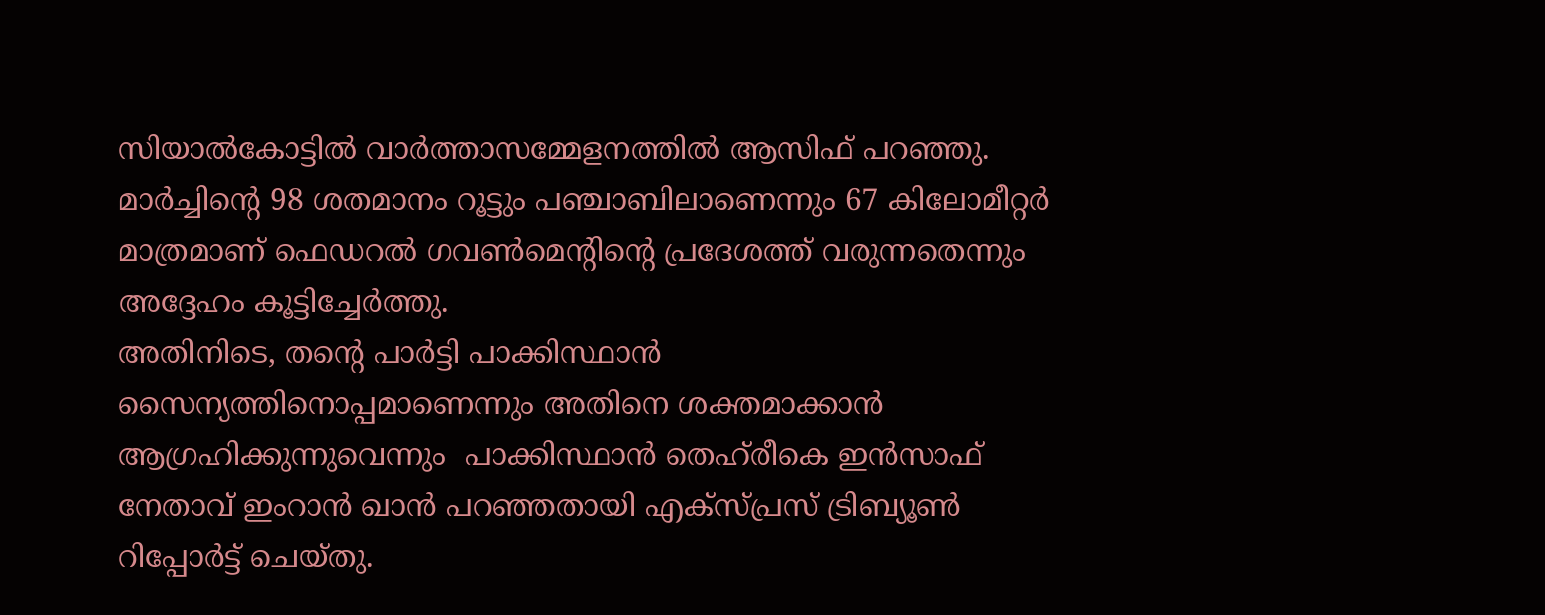സിയാല്‍കോട്ടില്‍ വാര്‍ത്താസമ്മേളനത്തില്‍ ആസിഫ് പറഞ്ഞു.
മാര്‍ച്ചിന്റെ 98 ശതമാനം റൂട്ടും പഞ്ചാബിലാണെന്നും 67 കിലോമീറ്റര്‍ മാത്രമാണ് ഫെഡറല്‍ ഗവണ്‍മെന്റിന്റെ പ്രദേശത്ത് വരുന്നതെന്നും അദ്ദേഹം കൂട്ടിച്ചേര്‍ത്തു.
അതിനിടെ, തന്റെ പാര്‍ട്ടി പാക്കിസ്ഥാന്‍ സൈന്യത്തിനൊപ്പമാണെന്നും അതിനെ ശക്തമാക്കാന്‍ ആഗ്രഹിക്കുന്നുവെന്നും  പാക്കിസ്ഥാന്‍ തെഹ്‌രീകെ ഇന്‍സാഫ് നേതാവ് ഇംറാന്‍ ഖാന്‍ പറഞ്ഞതായി എക്‌സ്പ്രസ് ട്രിബ്യൂണ്‍ റിപ്പോര്‍ട്ട് ചെയ്തു.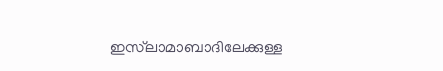ഇസ്‌ലാമാബാദിലേക്കുള്ള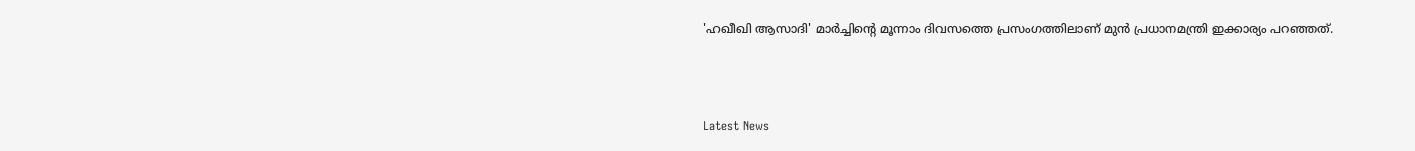'ഹഖീഖി ആസാദി' മാര്‍ച്ചിന്റെ മൂന്നാം ദിവസത്തെ പ്രസംഗത്തിലാണ് മുന്‍ പ്രധാനമന്ത്രി ഇക്കാര്യം പറഞ്ഞത്.



Latest News